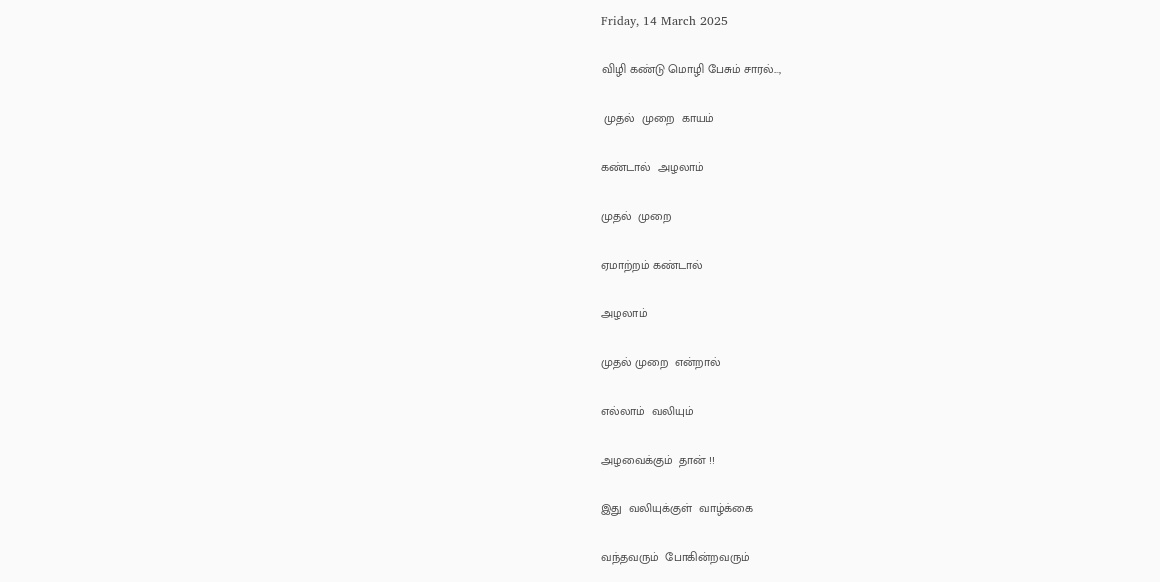Friday, 14 March 2025

விழி கண்டு மொழி பேசும் சாரல்...,

 முதல்  முறை  காயம்

கண்டால்  அழலாம்

முதல்  முறை

ஏமாற்றம் கண்டால்

அழலாம்

முதல் முறை  என்றால்

எல்லாம்  வலியும்

அழவைக்கும்  தான் !!

இது  வலியுக்குள்  வாழ்க்கை

வந்தவரும்  போகின்றவரும்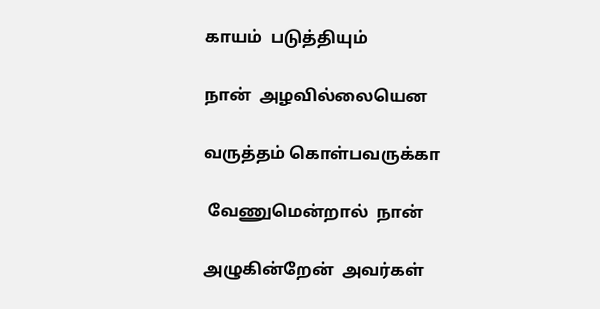காயம்  படுத்தியும்

நான்  அழவில்லையென

வருத்தம் கொள்பவருக்கா

 வேணுமென்றால்  நான்

அழுகின்றேன்  அவர்கள்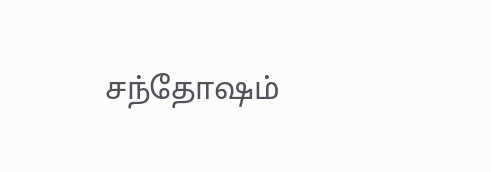சந்தோஷம்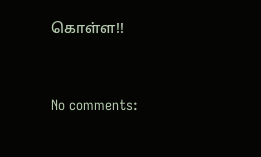கொள்ள!!




No comments: